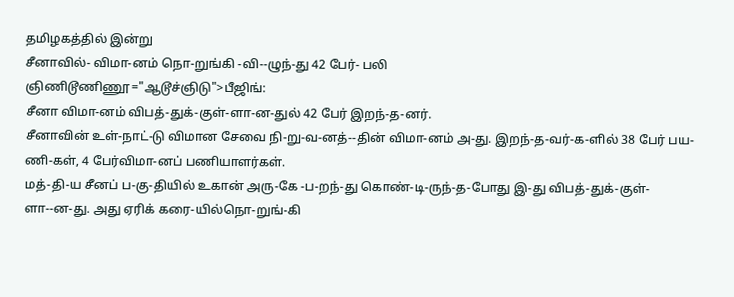தமிழகத்தில் இன்று
சீனாவில்- விமா-னம் நொ-றுங்கி -வி--ழுந்-து 42 பேர்- பலி
ஞிணிடூணிணூ="ஆடூச்ஞிடு">பீஜிங்:
சீனா விமா-னம் விபத்-துக்-குள்-ளா-ன-துல் 42 பேர் இறந்-த-னர்.
சீனாவின் உள்-நாட்-டு விமான சேவை நி-று-வ-னத்--தின் விமா-னம் அ-து. இறந்-த-வர்-க-ளில் 38 பேர் பய-ணி-கள், 4 பேர்விமா-னப் பணியாளர்கள்.
மத்-தி-ய சீனப் ப-கு-தியில் உகான் அரு-கே -ப-றந்-து கொண்-டி-ருந்-த-போது இ-து விபத்-துக்-குள்-ளா--ன-து. அது ஏரிக் கரை-யில்நொ-றுங்-கி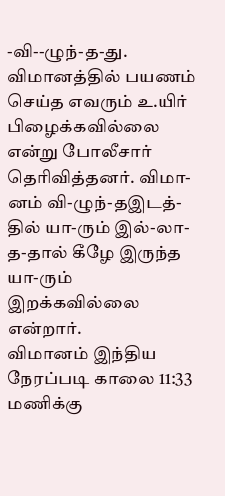-வி--ழுந்-த-து.
விமானத்தில் பயணம் செய்த எவரும் உ.யிர் பிழைக்கவில்லை என்று போலீசார் தெரிவித்தனர். விமா-னம் வி-ழுந்-தஇடத்-தில் யா-ரும் இல்-லா-த-தால் கீழே இருந்த யா-ரும் இறக்கவில்லை என்றார்.
விமானம் இந்திய நேரப்படி காலை 11:33 மணிக்கு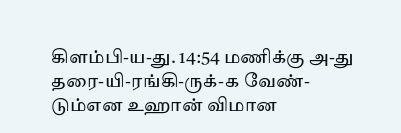கிளம்பி-ய-து. 14:54 மணிக்கு அ-து தரை-யி-ரங்கி-ருக்-க வேண்-டும்என உஹான் விமான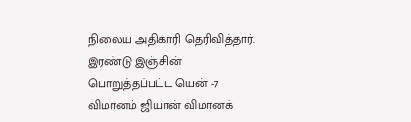நிலைய அதிகாரி தெரிவித்தார்.
இரண்டு இஞ்சின் பொறுத்தப்பட்ட யென் -7 விமானம் ஜியான் விமானக்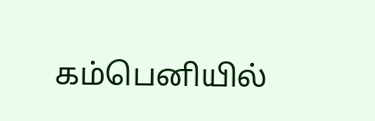கம்பெனியில்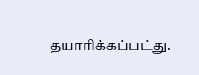தயாரிக்கப்பட்து.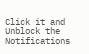Click it and Unblock the Notifications